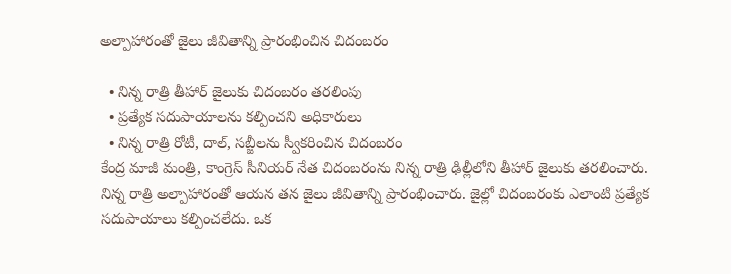అల్పాహారంతో జైలు జీవితాన్ని ప్రారంభించిన చిదంబరం

  • నిన్న రాత్రి తీహార్ జైలుకు చిదంబరం తరలింపు
  • ప్రత్యేక సదుపాయాలను కల్పించని అధికారులు
  • నిన్న రాత్రి రోటీ, దాల్, సబ్జీలను స్వీకరించిన చిదంబరం
కేంద్ర మాజీ మంత్రి, కాంగ్రెస్ సీనియర్ నేత చిదంబరంను నిన్న రాత్రి ఢిల్లీలోని తీహార్ జైలుకు తరలించారు. నిన్న రాత్రి అల్పాహారంతో ఆయన తన జైలు జీవితాన్ని ప్రారంభించారు. జైల్లో చిదంబరంకు ఎలాంటి ప్రత్యేక సదుపాయాలు కల్పించలేదు. ఒక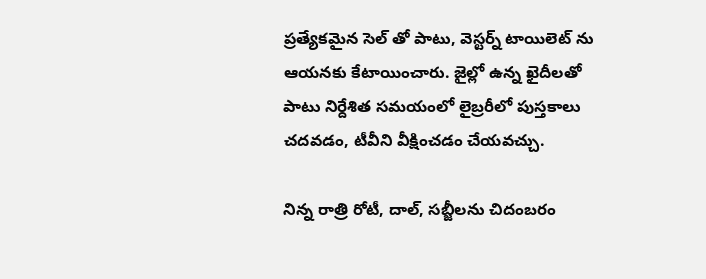ప్రత్యేకమైన సెల్ తో పాటు, వెస్టర్న్ టాయిలెట్ ను ఆయనకు కేటాయించారు. జైల్లో ఉన్న ఖైదీలతో పాటు నిర్దేశిత సమయంలో లైబ్రరీలో పుస్తకాలు చదవడం, టీవీని వీక్షించడం చేయవచ్చు.

నిన్న రాత్రి రోటీ, దాల్, సబ్జీలను చిదంబరం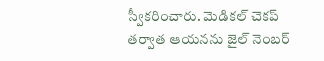స్వీకరించారు. మెడికల్ చెకప్ తర్వాత ఆయనను జైల్ నెంబర్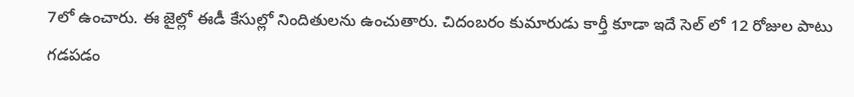7లో ఉంచారు. ఈ జైల్లో ఈడీ కేసుల్లో నిందితులను ఉంచుతారు. చిదంబరం కుమారుడు కార్తీ కూడా ఇదే సెల్ లో 12 రోజుల పాటు గడపడం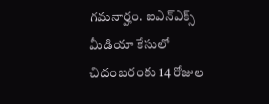గమనార్హం. ఐఎన్ఎక్స్ మీడియా కేసులో చిదంబరంకు 14 రోజుల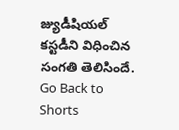జ్యుడీషియల్ కస్టడీని విధించిన సంగతి తెలిసిందే.
Go Back to Shorts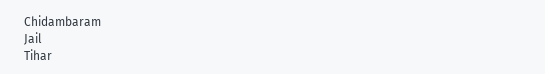Chidambaram
Jail
Tihar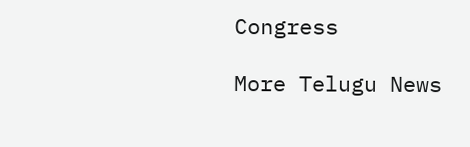Congress

More Telugu News